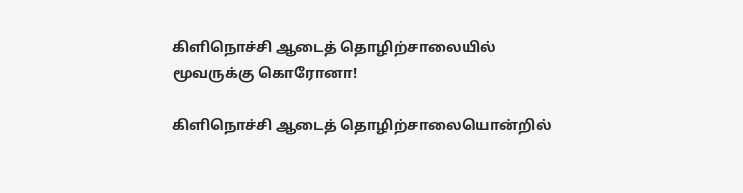கிளிநொச்சி ஆடைத் தொழிற்சாலையில் மூவருக்கு கொரோனா!

கிளிநொச்சி ஆடைத் தொழிற்சாலையொன்றில்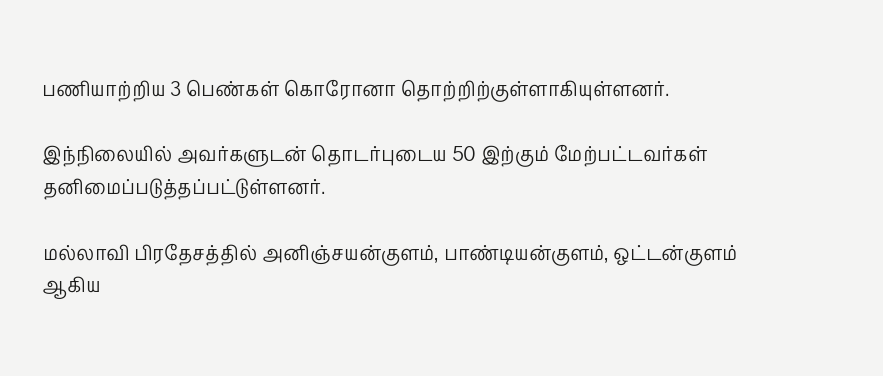பணியாற்றிய 3 பெண்கள் கொரோனா தொற்றிற்குள்ளாகியுள்ளனர்.

இந்நிலையில் அவர்களுடன் தொடர்புடைய 50 இற்கும் மேற்பட்டவர்கள் தனிமைப்படுத்தப்பட்டுள்ளனர்.

மல்லாவி பிரதேசத்தில் அனிஞ்சயன்குளம், பாண்டியன்குளம், ஒட்டன்குளம் ஆகிய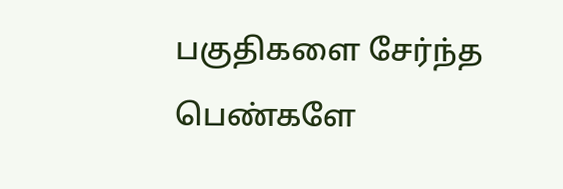பகுதிகளை சேர்ந்த பெண்களே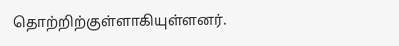தொற்றிற்குள்ளாகியுள்ளனர்.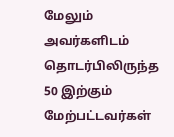மேலும் அவர்களிடம் தொடர்பிலிருந்த 50 இற்கும் மேற்பட்டவர்கள்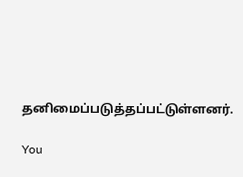தனிமைப்படுத்தப்பட்டுள்ளனர்.

You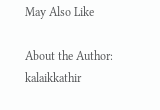May Also Like

About the Author: kalaikkathir